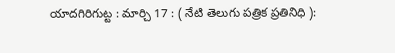యాదగిరిగుట్ట : మార్చి 17 : ( నేటి తెలుగు పత్రిక ప్రతినిధి ):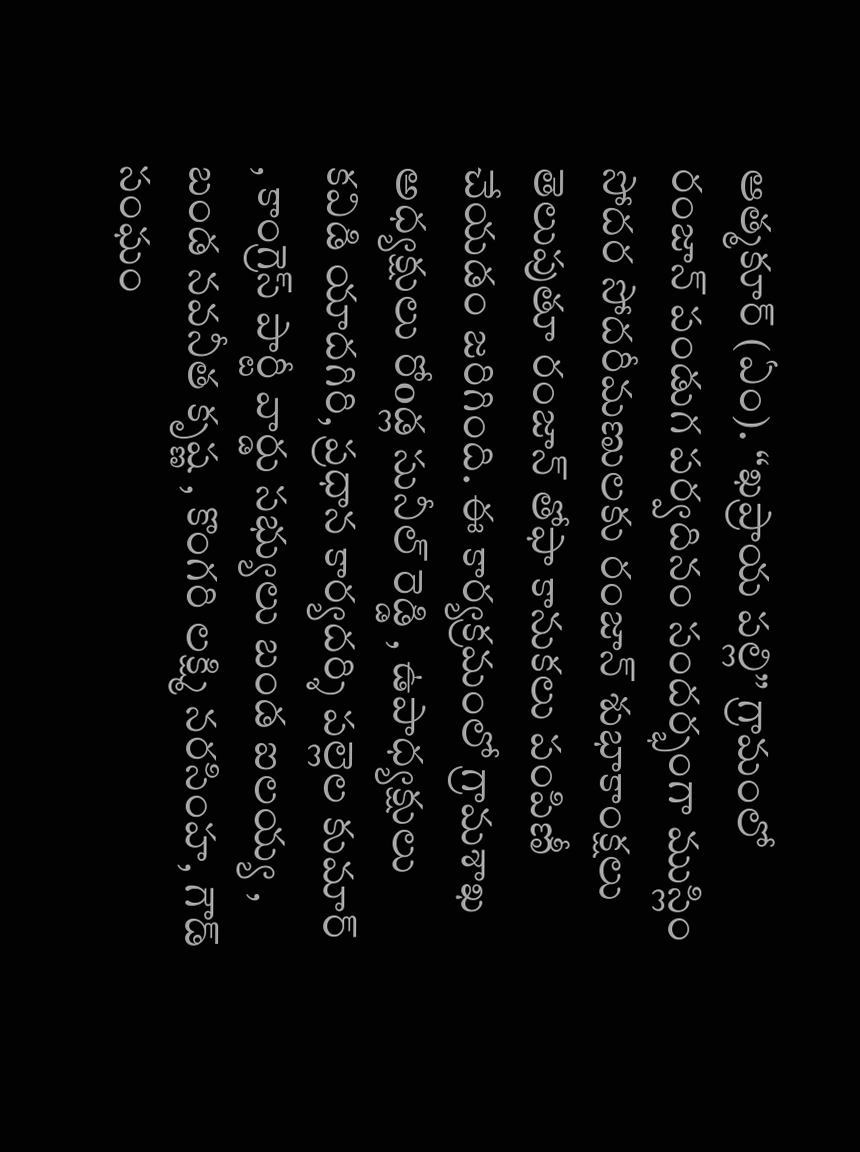ఆత్మకూర్ (ఏం). “ఖప్రాయ పల్లి” గ్రామంలో రంజాన్ పండుగ పర్వదినం సందర్భంగా ముస్లిం సోదర సోదరీమణులకు రంజాన్ శుభాకాంక్షలు తెలుపుతూ రంజాన్ తోఫా కానుకలు పంపిణీ చేయడం జరిగింది. ఈ కార్యక్రమంలో గ్రామశాఖ అధ్యక్షులు రోoడ్ల సునీల్ రెడ్డి , ఉపాధ్యక్షులు కవిడి యాదగిరి, ప్రధాన కార్యదర్శి పల్లెల కుమార్ , కాంగ్రెస్ పార్టీ వార్డు సభ్యులు బండ ఐలయ్య , బండ నవనీత కృష్ణ , కొంగరి లక్ష్మి నరసింహ, గౌడ్ సంఘం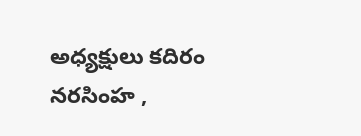అధ్యక్షులు కదిరం నరసింహ ,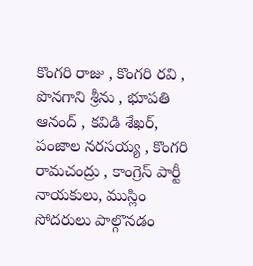కొంగరి రాజు , కొంగరి రవి , పొనగాని శ్రీను , భూపతి ఆనంద్ , కవిడి శేఖర్, పంజాల నరసయ్య , కొంగరి రామచంద్రు , కాంగ్రెస్ పార్టీ నాయకులు, ముస్లిం సోదరులు పాల్గొనడం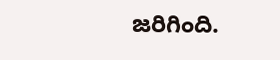జరిగింది.